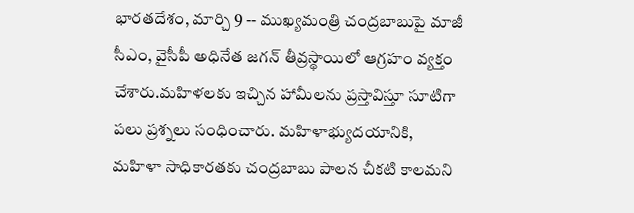భారతదేశం, మార్చి 9 -- ముఖ్యమంత్రి చంద్రబాబుపై మాజీ సీఎం, వైసీపీ అధినేత జగన్ తీవ్రస్థాయిలో ఆగ్రహం వ్యక్తం చేశారు.మహిళలకు ఇచ్చిన హామీలను ప్రస్తావిస్తూ సూటిగా పలు ప్రశ్నలు సంధించారు. మహిళాభ్యుదయానికి, మహిళా సాధికారతకు చంద్రబాబు పాలన చీకటి కాలమని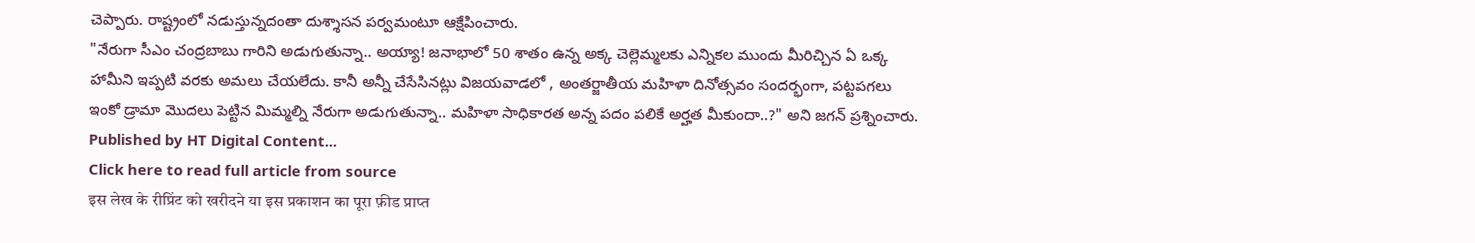చెప్పారు. రాష్ట్రంలో నడుస్తున్నదంతా దుశ్శాసన పర్వమంటూ ఆక్షేపించారు.
"నేరుగా సీఎం చంద్రబాబు గారిని అడుగుతున్నా.. అయ్యా! జనాభాలో 50 శాతం ఉన్న అక్క చెల్లెమ్మలకు ఎన్నికల ముందు మీరిచ్చిన ఏ ఒక్క హామీని ఇప్పటి వరకు అమలు చేయలేదు. కానీ అన్నీ చేసేసినట్లు విజయవాడలో , అంతర్జాతీయ మహిళా దినోత్సవం సందర్భంగా, పట్టపగలు ఇంకో డ్రామా మొదలు పెట్టిన మిమ్మల్ని నేరుగా అడుగుతున్నా.. మహిళా సాధికారత అన్న పదం పలికే అర్హత మీకుందా..?" అని జగన్ ప్రశ్నించారు.
Published by HT Digital Content...
Click here to read full article from source
इस लेख के रीप्रिंट को खरीदने या इस प्रकाशन का पूरा फ़ीड प्राप्त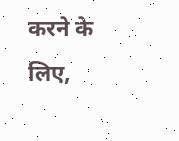करने के लिए,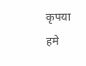कृपया
हमे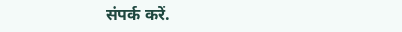संपर्क करें.